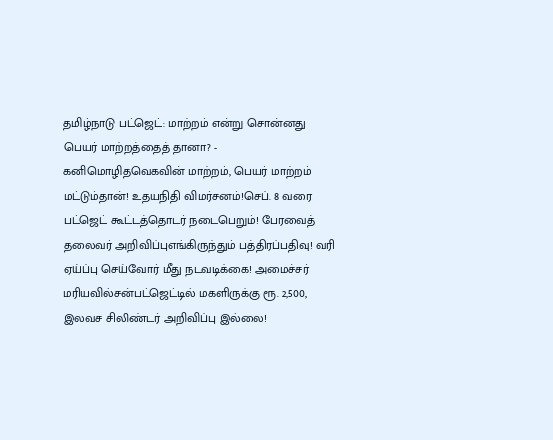தமிழ்நாடு பட்ஜெட்: மாற்றம் என்று சொன்னது பெயர் மாற்றத்தைத் தானா? - கனிமொழிதவெகவின் மாற்றம், பெயர் மாற்றம் மட்டும்தான்! உதயநிதி விமர்சனம்!செப். 8 வரை பட்ஜெட் கூட்டத்தொடர் நடைபெறும்! பேரவைத் தலைவர் அறிவிப்புஎங்கிருந்தும் பத்திரப்பதிவு! வரி ஏய்ப்பு செய்வோர் மீது நடவடிக்கை! அமைச்சர் மரியவில்சன்பட்ஜெட்டில் மகளிருக்கு ரூ. 2,500, இலவச சிலிண்டர் அறிவிப்பு இல்லை!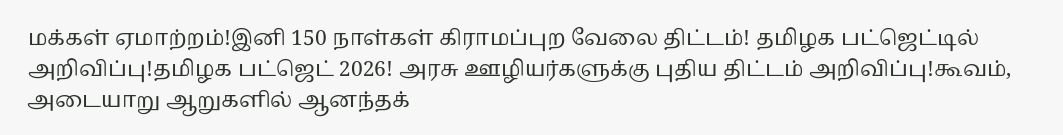மக்கள் ஏமாற்றம்!இனி 150 நாள்கள் கிராமப்புற வேலை திட்டம்! தமிழக பட்ஜெட்டில் அறிவிப்பு!தமிழக பட்ஜெட் 2026! அரசு ஊழியர்களுக்கு புதிய திட்டம் அறிவிப்பு!கூவம், அடையாறு ஆறுகளில் ஆனந்தக்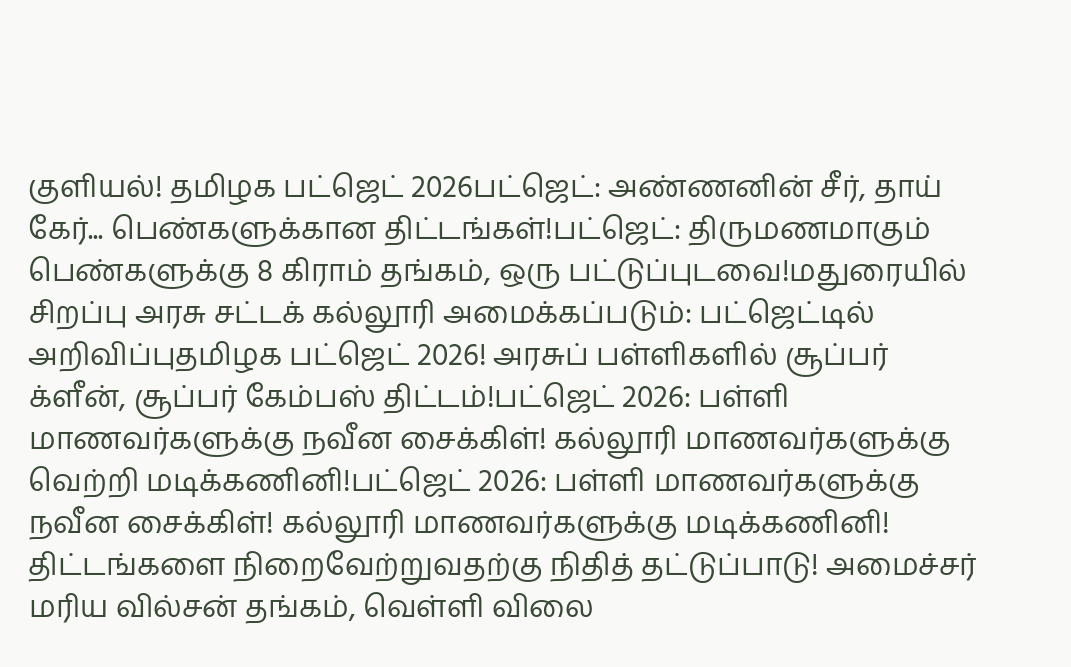குளியல்! தமிழக பட்ஜெட் 2026பட்ஜெட்: அண்ணனின் சீர், தாய் கேர்... பெண்களுக்கான திட்டங்கள்!பட்ஜெட்: திருமணமாகும் பெண்களுக்கு 8 கிராம் தங்கம், ஒரு பட்டுப்புடவை!மதுரையில் சிறப்பு அரசு சட்டக் கல்லூரி அமைக்கப்படும்: பட்ஜெட்டில் அறிவிப்புதமிழக பட்ஜெட் 2026! அரசுப் பள்ளிகளில் சூப்பர் க்ளீன், சூப்பர் கேம்பஸ் திட்டம்!பட்ஜெட் 2026: பள்ளி மாணவர்களுக்கு நவீன சைக்கிள்! கல்லூரி மாணவர்களுக்கு வெற்றி மடிக்கணினி!பட்ஜெட் 2026: பள்ளி மாணவர்களுக்கு நவீன சைக்கிள்! கல்லூரி மாணவர்களுக்கு மடிக்கணினி! திட்டங்களை நிறைவேற்றுவதற்கு நிதித் தட்டுப்பாடு! அமைச்சர் மரிய வில்சன் தங்கம், வெள்ளி விலை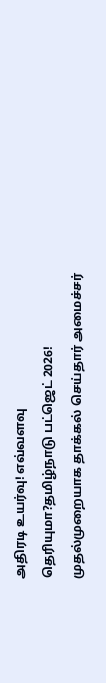அதிரடி உயர்வு! எவ்வளவு தெரியுமா?தமிழ்நாடு பட்ஜெட் 2026! முதல்முறையாக தாக்கல் செய்தார் அமைச்சர்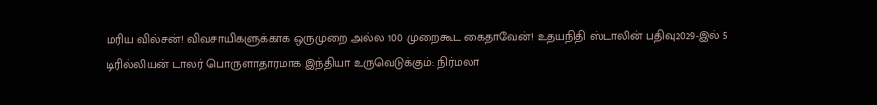மரிய வில்சன்! விவசாயிகளுக்காக ஒருமுறை அல்ல 100 முறைகூட கைதாவேன்! உதயநிதி ஸ்டாலின் பதிவு2029-இல் 5 டிரில்லியன் டாலர் பொருளாதாரமாக இந்தியா உருவெடுக்கும்: நிர்மலா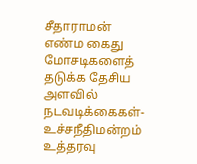சீதாராமன் எண்ம கைது மோசடிகளைத் தடுக்க தேசிய அளவில் நடவடிக்கைகள்- உச்சநீதிமன்றம் உத்தரவு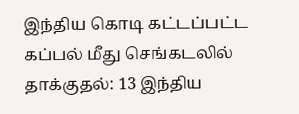இந்திய கொடி கட்டப்பட்ட கப்பல் மீது செங்கடலில் தாக்குதல்: 13 இந்திய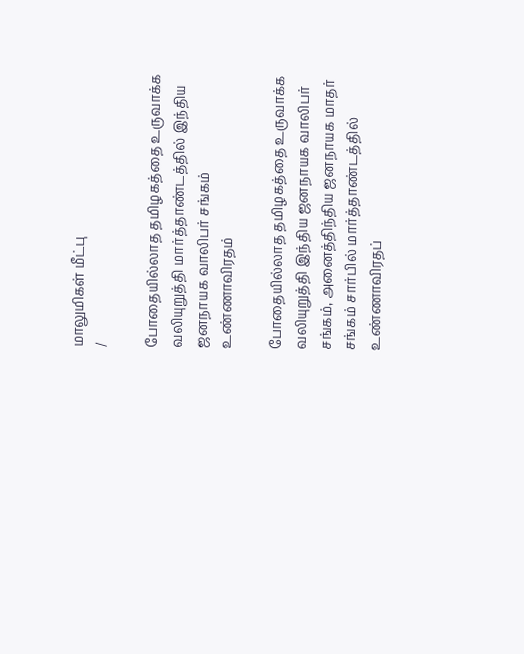மாலுமிகள் மீட்பு
/

போதையில்லாத தமிழகத்தை உருவாக்க வலியுறுத்தி மார்த்தாண்டத்தில் இந்திய ஜனநாயக வாலிபர் சங்கம் உண்ணாவிரதம்

போதையில்லாத தமிழகத்தை உருவாக்க வலியுறுத்தி இந்திய ஜனநாயக வாலிபர் சங்கம், அனைத்திந்திய ஜனநாயக மாதர் சங்கம் சார்பில் மார்த்தாண்டத்தில் உண்ணாவிரதப்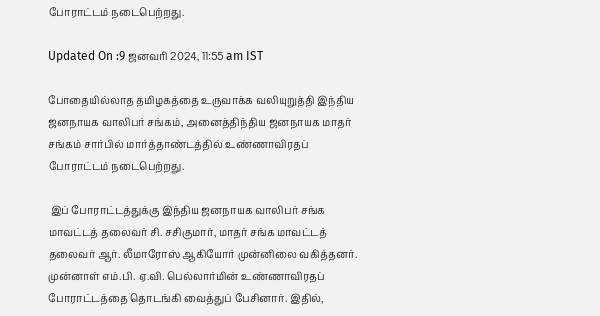போராட்டம் நடைபெற்றது.

Updated On :9 ஜனவரி 2024, 11:55 am IST

போதையில்லாத தமிழகத்தை உருவாக்க வலியுறுத்தி இந்திய ஜனநாயக வாலிபர் சங்கம், அனைத்திந்திய ஜனநாயக மாதர் சங்கம் சார்பில் மார்த்தாண்டத்தில் உண்ணாவிரதப் போராட்டம் நடைபெற்றது.

 இப் போராட்டத்துக்கு இந்திய ஜனநாயக வாலிபர் சங்க மாவட்டத் தலைவர் சி. சசிகுமார், மாதர் சங்க மாவட்டத் தலைவர் ஆர். லீமாரோஸ் ஆகியோர் முன்னிலை வகித்தனர். முன்னாள் எம்.பி. ஏ.வி. பெல்லார்மின் உண்ணாவிரதப் போராட்டத்தை தொடங்கி வைத்துப் பேசினார். இதில்,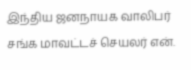இந்திய ஜனநாயக வாலிபர் சங்க மாவட்டச் செயலர் என்.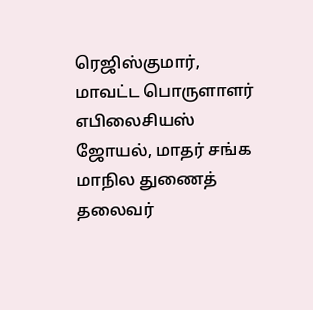ரெஜிஸ்குமார், மாவட்ட பொருளாளர் எபிலைசியஸ் ஜோயல், மாதர் சங்க மாநில துணைத் தலைவர்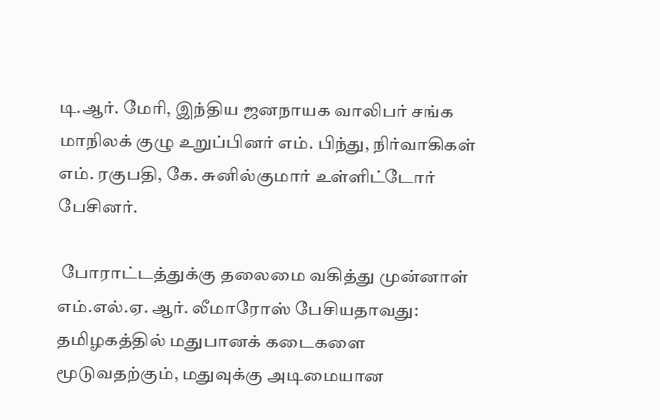டி.ஆர். மேரி, இந்திய ஜனநாயக வாலிபர் சங்க மாநிலக் குழு உறுப்பினர் எம். பிந்து, நிர்வாகிகள் எம். ரகுபதி, கே. சுனில்குமார் உள்ளிட்டோர் பேசினர்.

 போராட்டத்துக்கு தலைமை வகித்து முன்னாள் எம்.எல்.ஏ. ஆர். லீமாரோஸ் பேசியதாவது: தமிழகத்தில் மதுபானக் கடைகளை மூடுவதற்கும், மதுவுக்கு அடிமையான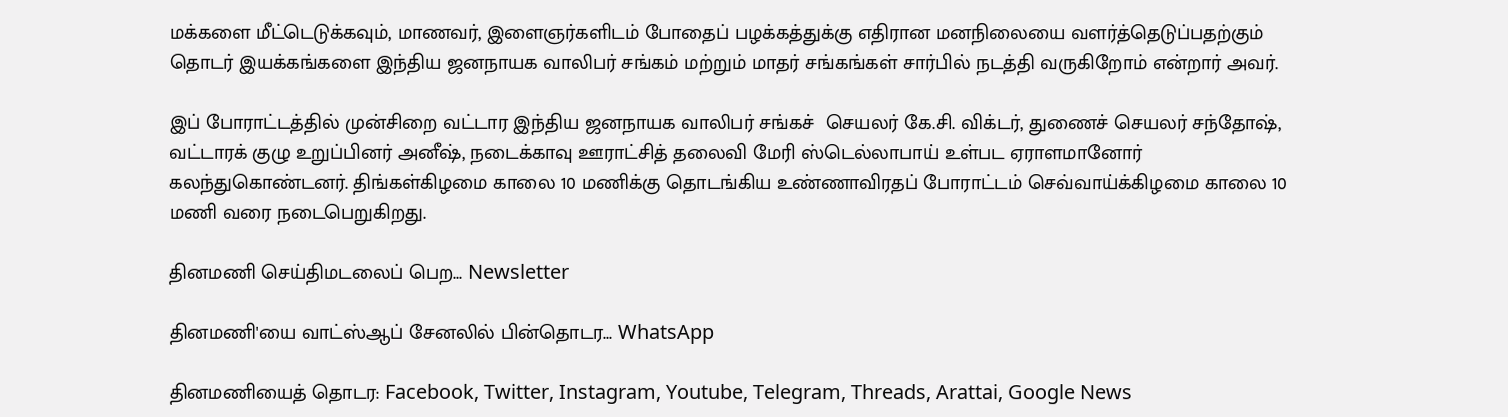மக்களை மீட்டெடுக்கவும், மாணவர், இளைஞர்களிடம் போதைப் பழக்கத்துக்கு எதிரான மனநிலையை வளர்த்தெடுப்பதற்கும் தொடர் இயக்கங்களை இந்திய ஜனநாயக வாலிபர் சங்கம் மற்றும் மாதர் சங்கங்கள் சார்பில் நடத்தி வருகிறோம் என்றார் அவர்.

இப் போராட்டத்தில் முன்சிறை வட்டார இந்திய ஜனநாயக வாலிபர் சங்கச்  செயலர் கே.சி. விக்டர், துணைச் செயலர் சந்தோஷ், வட்டாரக் குழு உறுப்பினர் அனீஷ், நடைக்காவு ஊராட்சித் தலைவி மேரி ஸ்டெல்லாபாய் உள்பட ஏராளமானோர் கலந்துகொண்டனர். திங்கள்கிழமை காலை 10 மணிக்கு தொடங்கிய உண்ணாவிரதப் போராட்டம் செவ்வாய்க்கிழமை காலை 10 மணி வரை நடைபெறுகிறது.

தினமணி செய்திமடலைப் பெற... Newsletter

தினமணி'யை வாட்ஸ்ஆப் சேனலில் பின்தொடர... WhatsApp

தினமணியைத் தொடர: Facebook, Twitter, Instagram, Youtube, Telegram, Threads, Arattai, Google News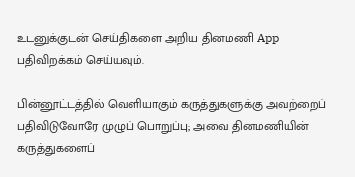உடனுக்குடன் செய்திகளை அறிய தினமணி App பதிவிறக்கம் செய்யவும்.

பின்னூட்டத்தில் வெளியாகும் கருத்துகளுக்கு அவற்றைப் பதிவிடுவோரே முழுப் பொறுப்பு; அவை தினமணியின் கருத்துகளைப்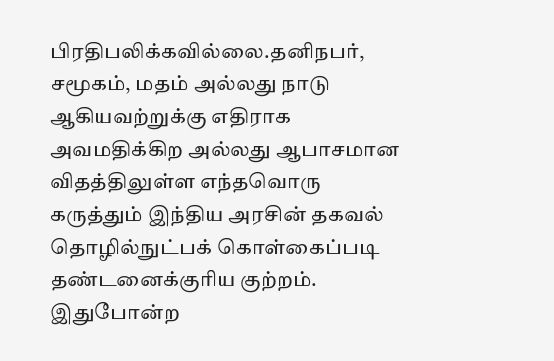பிரதிபலிக்கவில்லை.தனிநபர், சமூகம், மதம் அல்லது நாடு ஆகியவற்றுக்கு எதிராக அவமதிக்கிற அல்லது ஆபாசமான விதத்திலுள்ள எந்தவொரு கருத்தும் இந்திய அரசின் தகவல் தொழில்நுட்பக் கொள்கைப்படி தண்டனைக்குரிய குற்றம். இதுபோன்ற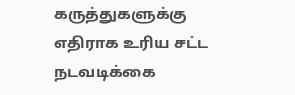கருத்துகளுக்கு எதிராக உரிய சட்ட நடவடிக்கை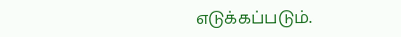எடுக்கப்படும்.